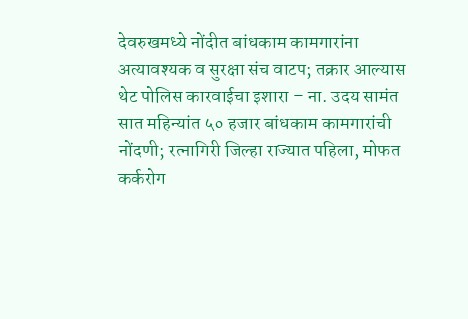देवरुखमध्ये नोंदीत बांधकाम कामगारांना अत्यावश्यक व सुरक्षा संच वाटप; तक्रार आल्यास थेट पोलिस कारवाईचा इशारा – ना. उदय सामंत
सात महिन्यांत ५० हजार बांधकाम कामगारांची नोंदणी; रत्नागिरी जिल्हा राज्यात पहिला, मोफत कर्करोग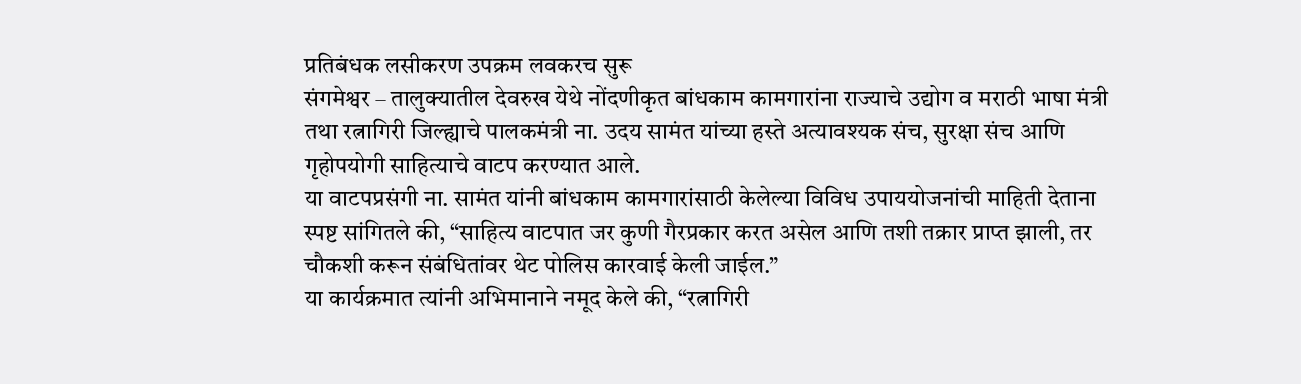प्रतिबंधक लसीकरण उपक्रम लवकरच सुरू
संगमेश्वर – तालुक्यातील देवरुख येथे नोंदणीकृत बांधकाम कामगारांना राज्याचे उद्योग व मराठी भाषा मंत्री तथा रत्नागिरी जिल्ह्याचे पालकमंत्री ना. उदय सामंत यांच्या हस्ते अत्यावश्यक संच, सुरक्षा संच आणि गृहोपयोगी साहित्याचे वाटप करण्यात आले.
या वाटपप्रसंगी ना. सामंत यांनी बांधकाम कामगारांसाठी केलेल्या विविध उपाययोजनांची माहिती देताना स्पष्ट सांगितले की, “साहित्य वाटपात जर कुणी गैरप्रकार करत असेल आणि तशी तक्रार प्राप्त झाली, तर चौकशी करून संबंधितांवर थेट पोलिस कारवाई केली जाईल.”
या कार्यक्रमात त्यांनी अभिमानाने नमूद केले की, “रत्नागिरी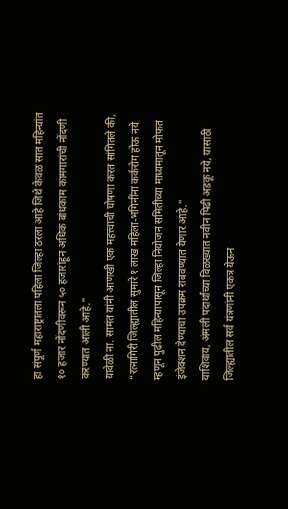हा संपूर्ण महाराष्ट्रातला पहिला जिल्हा ठरला आहे जिथे केवळ सात महिन्यांत १० हजार नोंदणीवरून ५० हजारांहून अधिक बांधकाम कामगारांची नोंदणी करण्यात आली आहे.”
यावेळी ना. सामंत यांनी आणखी एक महत्त्वाची घोषणा करत सांगितले की, “रत्नागिरी जिल्ह्यातील सुमारे १ लाख महिला-भगिनींना कर्करोग होऊ नये म्हणून पुढील महिन्यापासून जिल्हा नियोजन समितीच्या माध्यमातून मोफत इंजेक्शन देण्याचा उपक्रम राबवण्यात येणार आहे.”
याशिवाय, अंमली पदार्थांच्या विळख्यात नवीन पिढी अडकू नये, यासाठी जिल्ह्यातील सर्व यंत्रणांनी एकत्र येऊन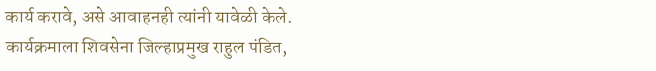कार्य करावे, असे आवाहनही त्यांनी यावेळी केले.
कार्यक्रमाला शिवसेना जिल्हाप्रमुख राहुल पंडित,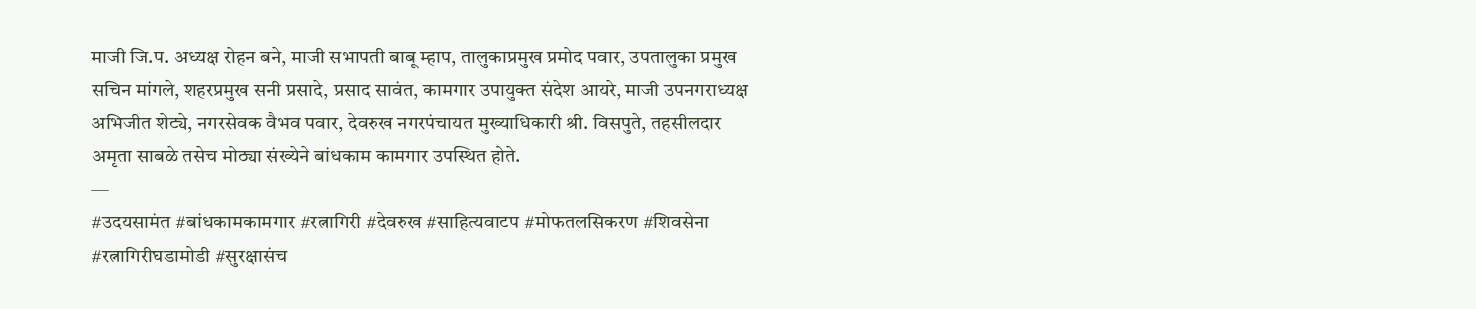माजी जि.प. अध्यक्ष रोहन बने, माजी सभापती बाबू म्हाप, तालुकाप्रमुख प्रमोद पवार, उपतालुका प्रमुख सचिन मांगले, शहरप्रमुख सनी प्रसादे, प्रसाद सावंत, कामगार उपायुक्त संदेश आयरे, माजी उपनगराध्यक्ष अभिजीत शेट्ये, नगरसेवक वैभव पवार, देवरुख नगरपंचायत मुख्याधिकारी श्री. विसपुते, तहसीलदार अमृता साबळे तसेच मोठ्या संख्येने बांधकाम कामगार उपस्थित होते.
—
#उदयसामंत #बांधकामकामगार #रत्नागिरी #देवरुख #साहित्यवाटप #मोफतलसिकरण #शिवसेना #रत्नागिरीघडामोडी #सुरक्षासंच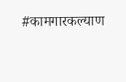#कामगारकल्याण